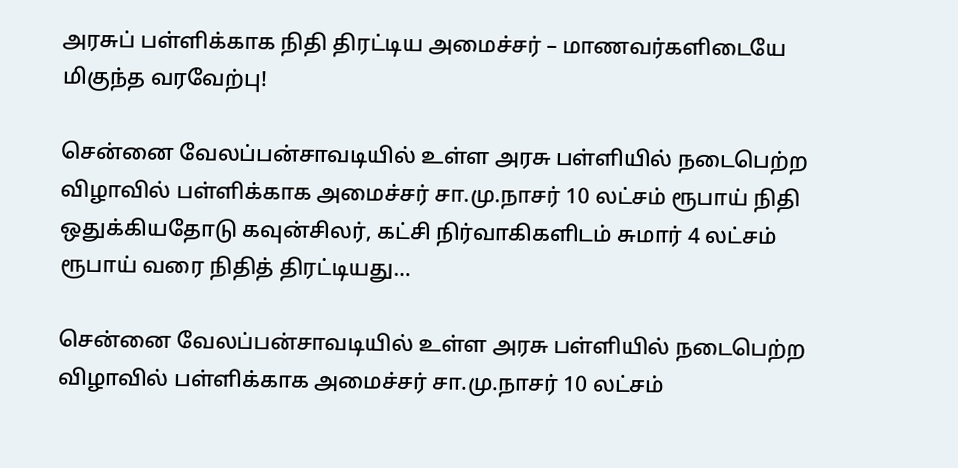அரசுப் பள்ளிக்காக நிதி திரட்டிய அமைச்சர் – மாணவர்களிடையே மிகுந்த வரவேற்பு!

சென்னை வேலப்பன்சாவடியில் உள்ள அரசு பள்ளியில் நடைபெற்ற விழாவில் பள்ளிக்காக அமைச்சர் சா.மு.நாசர் 10 லட்சம் ரூபாய் நிதி ஒதுக்கியதோடு கவுன்சிலர், கட்சி நிர்வாகிகளிடம் சுமார் 4 லட்சம் ரூபாய் வரை நிதித் திரட்டியது…

சென்னை வேலப்பன்சாவடியில் உள்ள அரசு பள்ளியில் நடைபெற்ற விழாவில் பள்ளிக்காக அமைச்சர் சா.மு.நாசர் 10 லட்சம்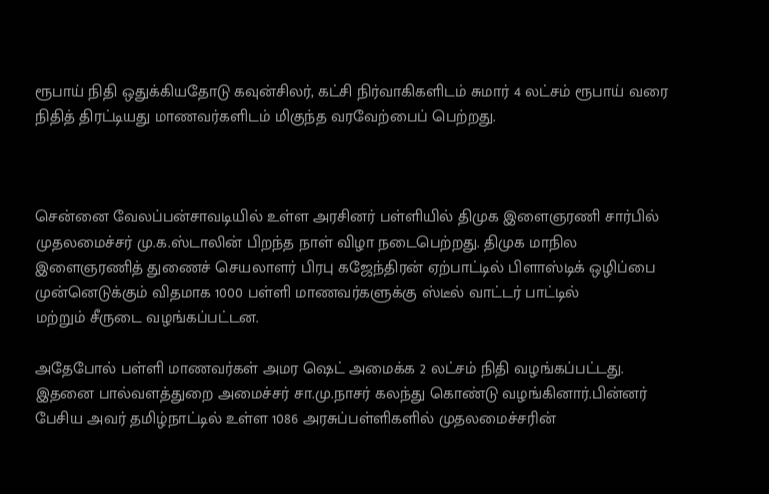ரூபாய் நிதி ஒதுக்கியதோடு கவுன்சிலர், கட்சி நிர்வாகிகளிடம் சுமார் 4 லட்சம் ரூபாய் வரை நிதித் திரட்டியது மாணவர்களிடம் மிகுந்த வரவேற்பைப் பெற்றது.



சென்னை வேலப்பன்சாவடியில் உள்ள அரசினர் பள்ளியில் திமுக இளைஞரணி சார்பில்
முதலமைச்சர் மு.க.ஸ்டாலின் பிறந்த நாள் விழா நடைபெற்றது. திமுக மாநில
இளைஞரணித் துணைச் செயலாளர் பிரபு கஜேந்திரன் ஏற்பாட்டில் பிளாஸ்டிக் ஒழிப்பை
முன்னெடுக்கும் விதமாக 1000 பள்ளி மாணவர்களுக்கு ஸ்டீல் வாட்டர் பாட்டில்
மற்றும் சீருடை வழங்கப்பட்டன.

அதேபோல் பள்ளி மாணவர்கள் அமர ஷெட் அமைக்க 2 லட்சம் நிதி வழங்கப்பட்டது. இதனை பால்வளத்துறை அமைச்சர் சா.மு.நாசர் கலந்து கொண்டு வழங்கினார்.பின்னர்
பேசிய அவர் தமிழ்நாட்டில் உள்ள 1086 அரசுப்பள்ளிகளில் முதலமைச்சரின்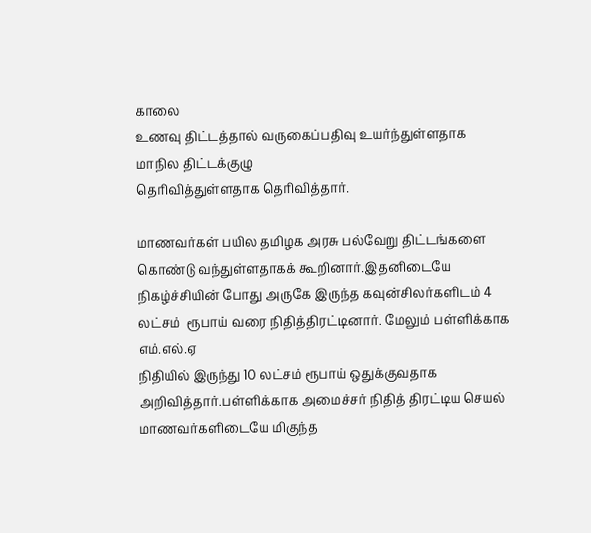காலை
உணவு திட்டத்தால் வருகைப்பதிவு உயர்ந்துள்ளதாக மாநில திட்டக்குழு
தெரிவித்துள்ளதாக தெரிவித்தார்.

மாணவர்கள் பயில தமிழக அரசு பல்வேறு திட்டங்களை கொண்டு வந்துள்ளதாகக் கூறினார்.இதனிடையே நிகழ்ச்சியின் போது அருகே இருந்த கவுன்சிலர்களிடம் 4 லட்சம்  ரூபாய் வரை நிதித்திரட்டினார். மேலும் பள்ளிக்காக எம்.எல்.ஏ
நிதியில் இருந்து 10 லட்சம் ரூபாய் ஒதுக்குவதாக அறிவித்தார்.பள்ளிக்காக அமைச்சர் நிதித் திரட்டிய செயல் மாணவர்களிடையே மிகுந்த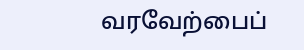வரவேற்பைப்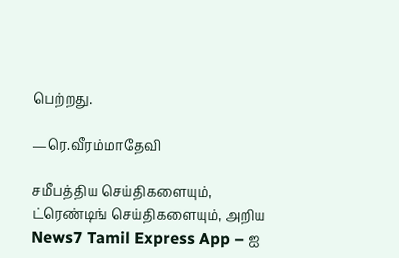பெற்றது.

—ரெ.வீரம்மாதேவி

சமீபத்திய செய்திகளையும், ட்ரெண்டிங் செய்திகளையும், அறிய News7 Tamil Express App – ஐ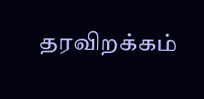தரவிறக்கம்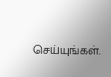செய்யுங்கள்.